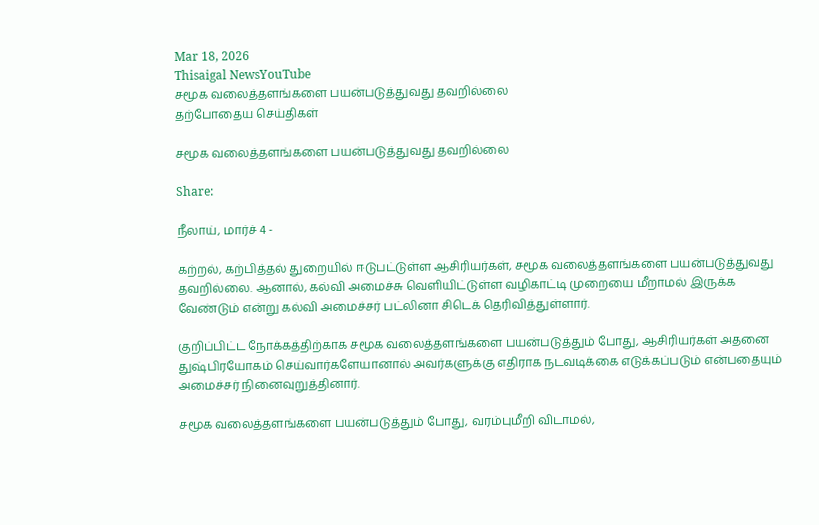Mar 18, 2026
Thisaigal NewsYouTube
சமூக வலைத்தளங்களை பயன்படுத்துவது தவறில்லை
தற்போதைய செய்திகள்

சமூக வலைத்தளங்களை பயன்படுத்துவது தவறில்லை

Share:

நீலாய், மார்ச் 4 -

கற்றல், கற்பித்தல் துறையில் ஈடுபட்டுள்ள ஆசிரியர்கள், சமூக வலைத்தளங்களை பயன்படுத்துவது தவறில்லை. ஆனால், கல்வி அமைச்சு வெளியிட்டுள்ள வழிகாட்டி முறையை மீறாமல் இருக்க வேண்டும் என்று கல்வி அமைச்சர் பட்லினா சிடெக் தெரிவித்துள்ளார்.

குறிப்பிட்ட நோக்கத்திற்காக சமூக வலைத்தளங்களை பயன்படுத்தும் போது, ஆசிரியர்கள் அதனை துஷ்பிரயோகம் செய்வார்களேயானால் அவர்களுக்கு எதிராக நடவடிக்கை எடுக்கப்படும் என்பதையும் அமைச்சர் நினைவுறுத்தினார்.

சமூக வலைத்தளங்களை பயன்படுத்தும் போது, வரம்புமீறி விடாமல்,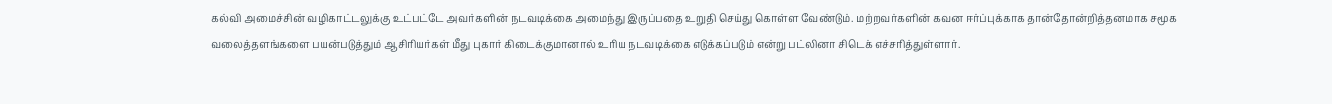கல்வி அமைச்சின் வழிகாட்டலுக்கு உட்பட்டே அவர்களின் நடவடிக்கை அமைந்து இருப்பதை உறுதி செய்து கொள்ள வேண்டும். மற்றவர்களின் கவன ஈர்ப்புக்காக தான்தோன்றித்தனமாக சமூக வலைத்தளங்களை பயன்படுத்தும் ஆசிரியர்கள் மீது புகார் கிடைக்குமானால் உரிய நடவடிக்கை எடுக்கப்படும் என்று பட்லினா சிடெக் எச்சரித்துள்ளார்.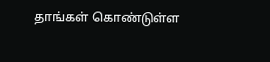தாங்கள் கொண்டுள்ள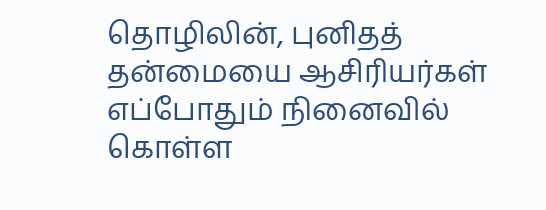தொழிலின், புனிதத் தன்மையை ஆசிரியர்கள் எப்போதும் நினைவில் கொள்ள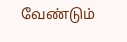வேண்டும்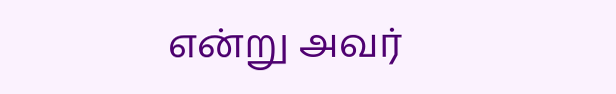என்று அவர்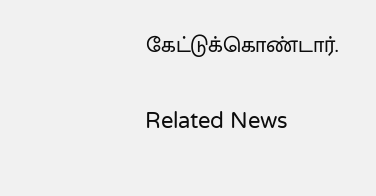கேட்டுக்கொண்டார்.

Related News